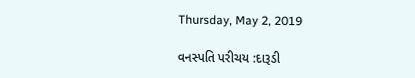Thursday, May 2, 2019

વનસ્પતિ પરીચય :દારૂડી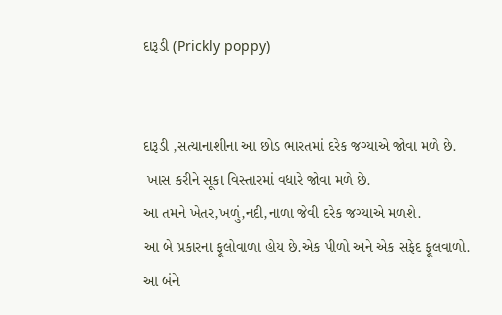દારૂડી (Prickly poppy)


દારૂડી ,સત્યાનાશીના આ છોડ ભારતમાં દરેક જગ્યાએ જોવા મળે છે.
 ખાસ કરીને સૂકા વિસ્તારમાં વધારે જોવા મળે છે.
આ તમને ખેતર,ખળું,નદી,નાળા જેવી દરેક જગ્યાએ મળશે.
આ બે પ્રકારના ફૂલોવાળા હોય છે.એક પીળો અને એક સફેદ ફૂલવાળો.
આ બંને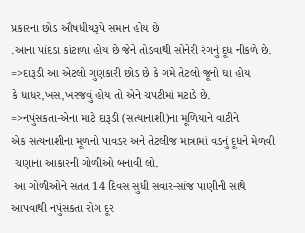પ્રકારના છોડ ઔષધીયરૂપે સમાન હોય છે
.આના પાંદડા કાંટાળા હોય છે જેને તોડવાથી સોનેરી રંગનું દૂધ નીકળે છે.
=>દારૂડી આ એટલો ગુણકારી છોડ છે કે ગમે તેટલો જૂનો ઘા હોય
કે ધાધર,ખસ,ખરજવું હોય તો એને ચપટીમાં મટાડે છે.
=>નપુંસકતા-એના માટે દારૂડી (સત્યાનાશી)ના મૂળિયાને વાટીને
એક સત્યનાશીના મૂળનો પાવડર અને તેટલીજ માત્રામાં વડનું દૂધને મેળવી
 ચણાના આકારની ગોળીઓ બનાવી લો.
 આ ગોળીઓને સતત 14 દિવસ સુધી સવાર-સાંજ પાણીની સાથે
આપવાથી નપુંસકતા રોગ દૂર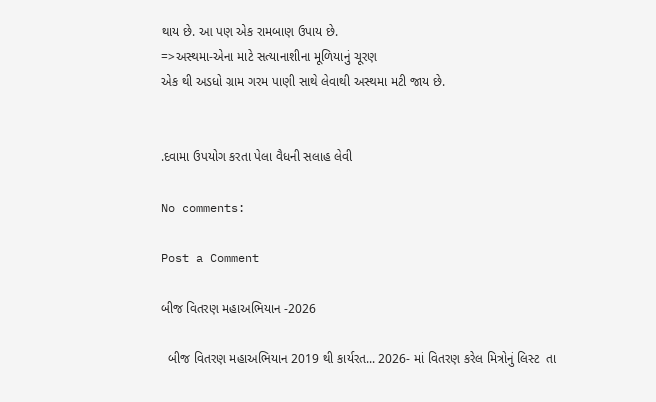થાય છે. આ પણ એક રામબાણ ઉપાય છે.
=>અસ્થમા-એના માટે સત્યાનાશીના મૂળિયાનું ચૂરણ
એક થી અડધો ગ્રામ ગરમ પાણી સાથે લેવાથી અસ્થમા મટી જાય છે.


.દવામા ઉપયોગ કરતા પેલા વૈધની સલાહ લેવી

No comments:

Post a Comment

બીજ વિતરણ મહાઅભિયાન -2026

  બીજ વિતરણ મહાઅભિયાન 2019 થી કાર્યરત... 2026- માં વિતરણ કરેલ મિત્રોનું લિસ્ટ  તા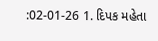:02-01-26 1. દિપક મહેતા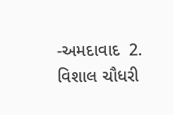-અમદાવાદ  2. વિશાલ ચૌધરી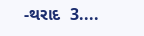-થરાદ  3....